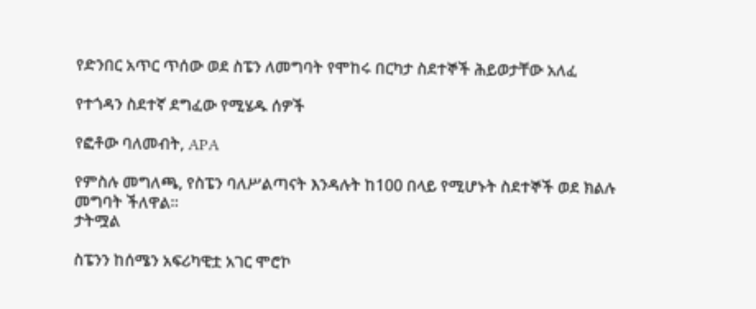የድንበር አጥር ጥሰው ወደ ስፔን ለመግባት የሞከሩ በርካታ ስደተኞች ሕይወታቸው አለፈ

የተጎዳን ስደተኛ ደግፈው የሚሄዱ ሰዎች

የፎቶው ባለመብት, APA

የምስሉ መግለጫ, የስፔን ባለሥልጣናት እንዳሉት ከ100 በላይ የሚሆኑት ስደተኞች ወደ ክልሉ መግባት ችለዋል።
ታትሟል

ስፔንን ከሰሜን አፍሪካዊቷ አገር ሞሮኮ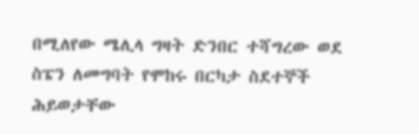በሚለየው ሜሊላ ግዛት ድንበር ተሻግረው ወደ ስፔን ለመግባት የሞከሩ በርካታ ስደተኞች ሕይወታቸው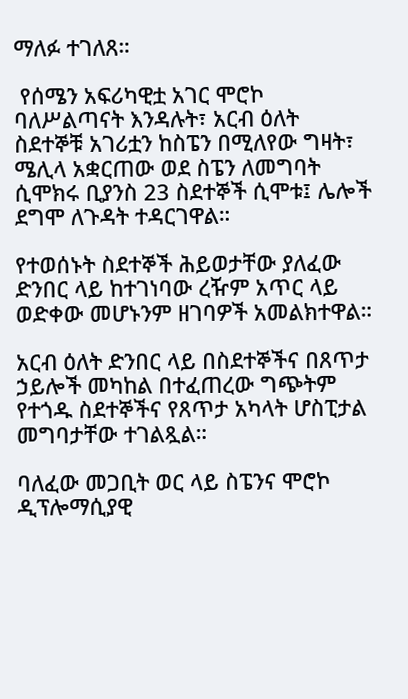ማለፉ ተገለጸ።

 የሰሜን አፍሪካዊቷ አገር ሞሮኮ ባለሥልጣናት እንዳሉት፣ አርብ ዕለት ስደተኞቹ አገሪቷን ከስፔን በሚለየው ግዛት፣ ሜሊላ አቋርጠው ወደ ስፔን ለመግባት ሲሞክሩ ቢያንስ 23 ስደተኞች ሲሞቱ፤ ሌሎች ደግሞ ለጉዳት ተዳርገዋል።

የተወሰኑት ስደተኞች ሕይወታቸው ያለፈው ድንበር ላይ ከተገነባው ረዥም አጥር ላይ ወድቀው መሆኑንም ዘገባዎች አመልክተዋል።

አርብ ዕለት ድንበር ላይ በስደተኞችና በጸጥታ ኃይሎች መካከል በተፈጠረው ግጭትም የተጎዱ ስደተኞችና የጸጥታ አካላት ሆስፒታል መግባታቸው ተገልጿል።

ባለፈው መጋቢት ወር ላይ ስፔንና ሞሮኮ ዲፕሎማሲያዊ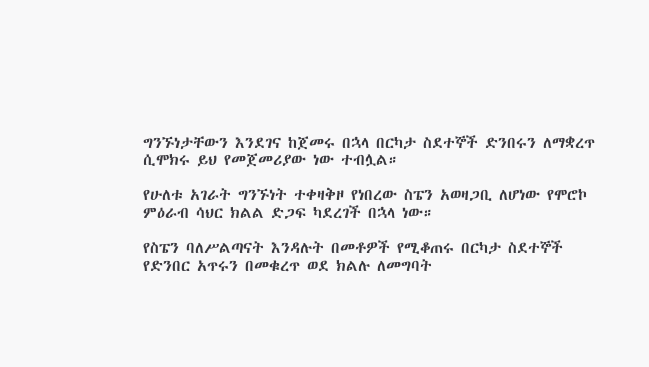ግንኙነታቸውን እንደገና ከጀመሩ በኋላ በርካታ ስደተኞች ድንበሩን ለማቋረጥ ሲሞክሩ ይህ የመጀመሪያው ነው ተብሏል።

የሁለቱ አገራት ግንኙነት ተቀዛቅዞ የነበረው ስፔን አወዛጋቢ ለሆነው የሞሮኮ ምዕራብ ሳህር ክልል ድጋፍ ካደረገች በኋላ ነው።

የስፔን ባለሥልጣናት እንዳሉት በመቶዎች የሚቆጠሩ በርካታ ስደተኞች የድንበር አጥሩን በመቁረጥ ወደ ክልሉ ለመግባት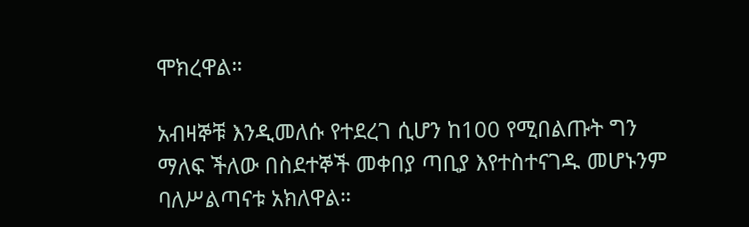ሞክረዋል።

አብዛኞቹ እንዲመለሱ የተደረገ ሲሆን ከ100 የሚበልጡት ግን ማለፍ ችለው በስደተኞች መቀበያ ጣቢያ እየተስተናገዱ መሆኑንም ባለሥልጣናቱ አክለዋል።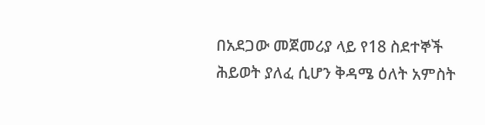በአደጋው መጀመሪያ ላይ የ18 ስደተኞች ሕይወት ያለፈ ሲሆን ቅዳሜ ዕለት አምስት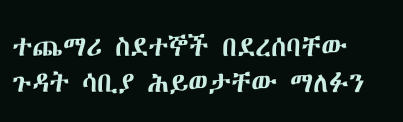ተጨማሪ ስደተኞች በደረሰባቸው ጉዳት ሳቢያ ሕይወታቸው ማለፉን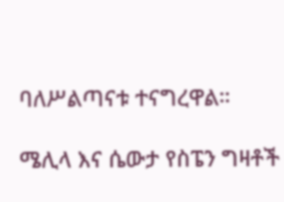ባለሥልጣናቱ ተናግረዋል።

ሜሊላ እና ሴውታ የስፔን ግዛቶች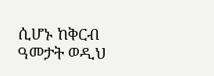ሲሆኑ ከቅርብ ዓመታት ወዲህ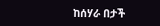ከሰሃራ በታች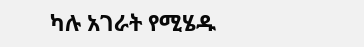ካሉ አገራት የሚሄዱ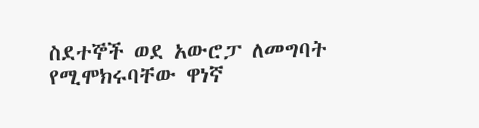ስደተኞች ወደ አውሮፓ ለመግባት የሚሞክሩባቸው ዋነኛ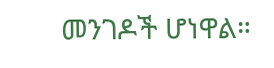መንገዶች ሆነዋል።